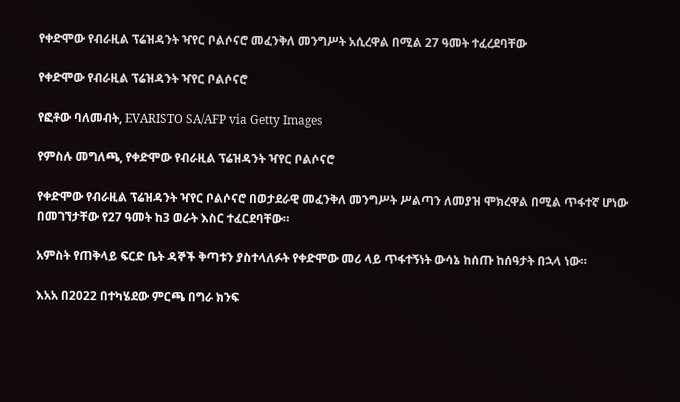የቀድሞው የብራዚል ፕሬዝዳንት ዣየር ቦልሶናሮ መፈንቅለ መንግሥት አሲረዋል በሚል 27 ዓመት ተፈረደባቸው

የቀድሞው የብራዚል ፕሬዝዳንት ዣየር ቦልሶናሮ

የፎቶው ባለመብት, EVARISTO SA/AFP via Getty Images

የምስሉ መግለጫ, የቀድሞው የብራዚል ፕሬዝዳንት ዣየር ቦልሶናሮ

የቀድሞው የብራዚል ፕሬዝዳንት ዣየር ቦልሶናሮ በወታደራዊ መፈንቅለ መንግሥት ሥልጣን ለመያዝ ሞክረዋል በሚል ጥፋተኛ ሆነው በመገኘታቸው የ27 ዓመት ከ3 ወራት እስር ተፈርደባቸው።

አምስት የጠቅላይ ፍርድ ቤት ዳኞች ቅጣቱን ያስተላለፉት የቀድሞው መሪ ላይ ጥፋተኝነት ውሳኔ ከሰጡ ከሰዓታት በኋላ ነው።

እአአ በ2022 በተካሄደው ምርጫ በግራ ክንፍ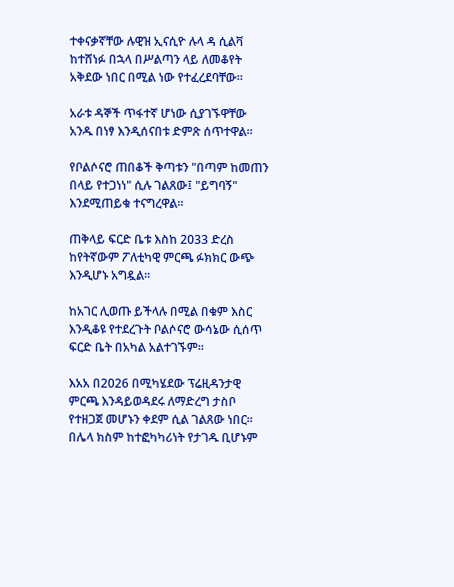ተቀናቃኛቸው ሉዊዝ ኢናሲዮ ሉላ ዳ ሲልቫ ከተሸነፉ በኋላ በሥልጣን ላይ ለመቆየት አቅደው ነበር በሚል ነው የተፈረደባቸው።

አራቱ ዳኞች ጥፋተኛ ሆነው ሲያገኙዋቸው አንዱ በነፃ እንዲሰናበቱ ድምጽ ሰጥተዋል።

የቦልሶናሮ ጠበቆች ቅጣቱን "በጣም ከመጠን በላይ የተጋነነ" ሲሉ ገልጸው፤ "ይግባኝ" እንደሚጠይቁ ተናግረዋል።

ጠቅላይ ፍርድ ቤቱ እስከ 2033 ድረስ ከየትኛውም ፖለቲካዊ ምርጫ ፉክክር ውጭ እንዲሆኑ አግዷል።

ከአገር ሊወጡ ይችላሉ በሚል በቁም እስር እንዲቆዩ የተደረጉት ቦልሶናሮ ውሳኔው ሲሰጥ ፍርድ ቤት በአካል አልተገኙም።

እአአ በ2026 በሚካሄደው ፕሬዚዳንታዊ ምርጫ እንዳይወዳደሩ ለማድረግ ታስቦ የተዘጋጀ መሆኑን ቀደም ሲል ገልጸው ነበር። በሌላ ክስም ከተፎካካሪነት የታገዱ ቢሆኑም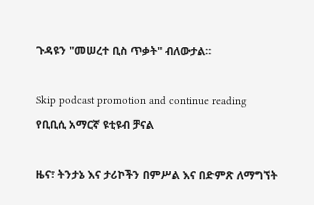ጉዳዩን "መሠረተ ቢስ ጥቃት" ብለውታል።

Skip podcast promotion and continue reading
የቢቢሲ አማርኛ ዩቲዩብ ቻናል

ዜና፣ ትንታኔ እና ታሪኮችን በምሥል እና በድምጽ ለማግኘት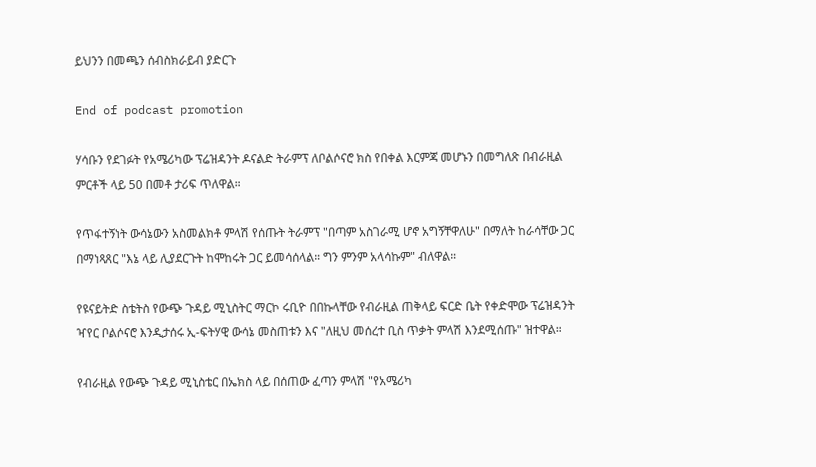ይህንን በመጫን ሰብስክራይብ ያድርጉ

End of podcast promotion

ሃሳቡን የደገፉት የአሜሪካው ፕሬዝዳንት ዶናልድ ትራምፕ ለቦልሶናሮ ክስ የበቀል እርምጃ መሆኑን በመግለጽ በብራዚል ምርቶች ላይ 50 በመቶ ታሪፍ ጥለዋል።

የጥፋተኝነት ውሳኔውን አስመልክቶ ምላሽ የሰጡት ትራምፕ "በጣም አስገራሚ ሆኖ አግኝቸዋለሁ" በማለት ከራሳቸው ጋር በማነጻጸር "እኔ ላይ ሊያደርጉት ከሞከሩት ጋር ይመሳሰላል። ግን ምንም አላሳኩም" ብለዋል።

የዩናይትድ ስቴትስ የውጭ ጉዳይ ሚኒስትር ማርኮ ሩቢዮ በበኩላቸው የብራዚል ጠቅላይ ፍርድ ቤት የቀድሞው ፕሬዝዳንት ዣየር ቦልሶናሮ እንዲታሰሩ ኢ-ፍትሃዊ ውሳኔ መስጠቱን እና "ለዚህ መሰረተ ቢስ ጥቃት ምላሽ እንደሚሰጡ" ዝተዋል።

የብራዚል የውጭ ጉዳይ ሚኒስቴር በኤክስ ላይ በሰጠው ፈጣን ምላሽ "የአሜሪካ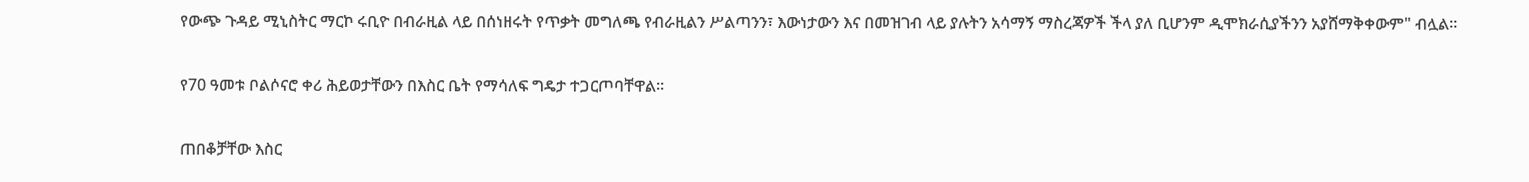የውጭ ጉዳይ ሚኒስትር ማርኮ ሩቢዮ በብራዚል ላይ በሰነዘሩት የጥቃት መግለጫ የብራዚልን ሥልጣንን፣ እውነታውን እና በመዝገብ ላይ ያሉትን አሳማኝ ማስረጃዎች ችላ ያለ ቢሆንም ዲሞክራሲያችንን አያሸማቅቀውም" ብሏል።

የ70 ዓመቱ ቦልሶናሮ ቀሪ ሕይወታቸውን በእስር ቤት የማሳለፍ ግዴታ ተጋርጦባቸዋል።

ጠበቆቻቸው እስር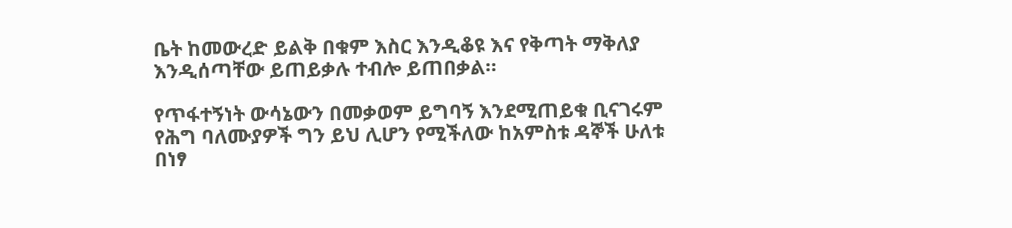ቤት ከመውረድ ይልቅ በቁም እስር እንዲቆዩ እና የቅጣት ማቅለያ እንዲሰጣቸው ይጠይቃሉ ተብሎ ይጠበቃል።

የጥፋተኝነት ውሳኔውን በመቃወም ይግባኝ እንደሚጠይቁ ቢናገሩም የሕግ ባለሙያዎች ግን ይህ ሊሆን የሚችለው ከአምስቱ ዳኞች ሁለቱ በነፃ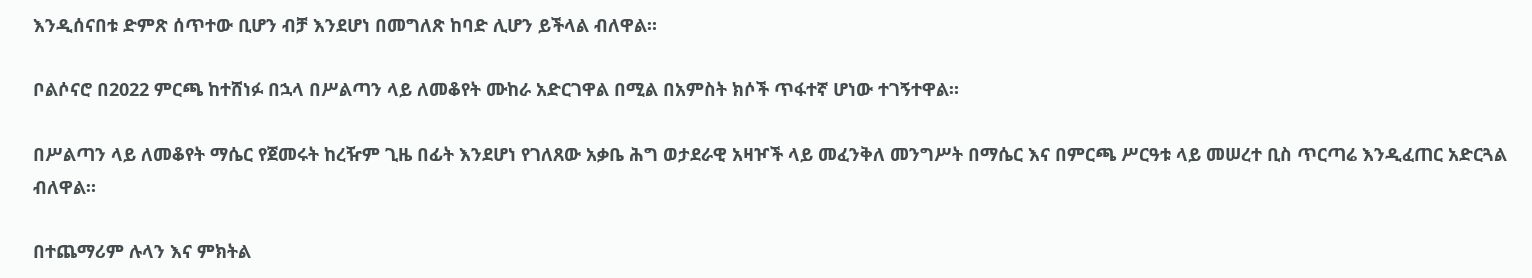እንዲሰናበቱ ድምጽ ሰጥተው ቢሆን ብቻ እንደሆነ በመግለጽ ከባድ ሊሆን ይችላል ብለዋል።

ቦልሶናሮ በ2022 ምርጫ ከተሸነፉ በኋላ በሥልጣን ላይ ለመቆየት ሙከራ አድርገዋል በሚል በአምስት ክሶች ጥፋተኛ ሆነው ተገኝተዋል።

በሥልጣን ላይ ለመቆየት ማሴር የጀመሩት ከረዥም ጊዜ በፊት እንደሆነ የገለጸው አቃቤ ሕግ ወታደራዊ አዛዦች ላይ መፈንቅለ መንግሥት በማሴር እና በምርጫ ሥርዓቱ ላይ መሠረተ ቢስ ጥርጣሬ እንዲፈጠር አድርጓል ብለዋል።

በተጨማሪም ሉላን እና ምክትል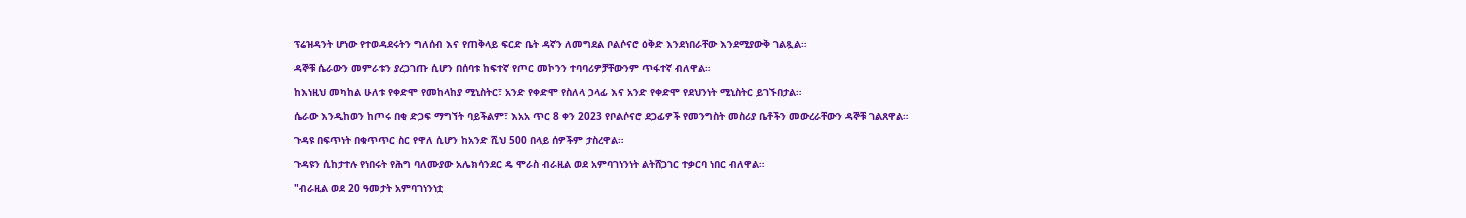ፕሬዝዳንት ሆነው የተወዳደሩትን ግለሰብ እና የጠቅላይ ፍርድ ቤት ዳኛን ለመግደል ቦልሶናሮ ዕቅድ እንደነበራቸው እንደሚያውቅ ገልጿል።

ዳኞቹ ሴራውን መምራቱን ያረጋገጡ ሲሆን በሰባቱ ከፍተኛ የጦር መኮንን ተባባሪዎቻቸውንም ጥፋተኛ ብለዋል።

ከእነዚህ መካከል ሁለቱ የቀድሞ የመከላከያ ሚኒስትር፣ አንድ የቀድሞ የስለላ ኃላፊ እና አንድ የቀድሞ የደህንነት ሚኒስትር ይገኙበታል።

ሴራው እንዲከወን ከጦሩ በቂ ድጋፍ ማግኘት ባይችልም፣ እአአ ጥር 8 ቀን 2023 የቦልሶናሮ ደጋፊዎች የመንግስት መስሪያ ቤቶችን መውረራቸውን ዳኞቹ ገልጸዋል።

ጉዳዩ በፍጥነት በቁጥጥር ስር የዋለ ሲሆን ከአንድ ሺህ 500 በላይ ሰዎችም ታስረዋል።

ጉዳዩን ሲከታተሉ የነበሩት የሕግ ባለሙያው አሌክሳንደር ዴ ሞራስ ብራዚል ወደ አምባገነንነት ልትሸጋገር ተቃርባ ነበር ብለዋል።

"ብራዚል ወደ 20 ዓመታት አምባገነንነቷ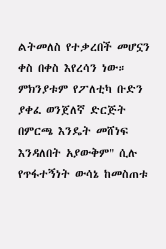ልትመለስ የተቃረበች መሆኗን ቀስ በቀስ እየረሳን ነው። ምክንያቱም የፖለቲካ ቡድን ያቀፈ ወንጀለኛ ድርጅት በምርጫ እንዴት መሸነፍ እንዳለበት አያውቅም" ሲሉ የጥፋተኝነት ውሳኔ ከመስጠቱ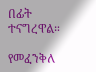በፊት ተናግረዋል።

የመፈንቅለ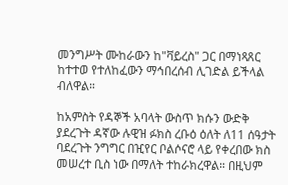መንግሥት ሙከራውን ከ"ቫይረስ" ጋር በማነጻጸር ከተተወ የተለከፈውን ማኅበረሰብ ሊገድል ይችላል ብለዋል።

ከአምስት የዳኞች አባላት ውስጥ ክሱን ውድቅ ያደረጉት ዳኛው ሉዊዝ ፉክስ ረቡዕ ዕለት ለ11 ሰዓታት ባደረጉት ንግግር በዢየር ቦልሶናሮ ላይ የቀረበው ክስ መሠረተ ቢስ ነው በማለት ተከራክረዋል። በዚህም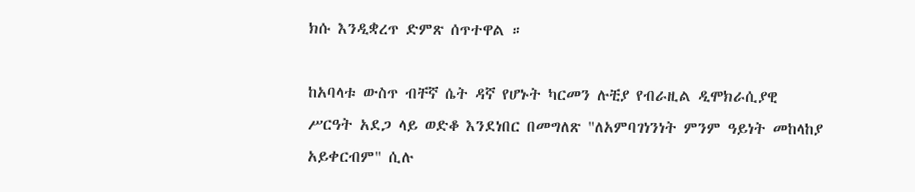ክሱ እንዲቋረጥ ድምጽ ሰጥተዋል ።

ከአባላቱ ውስጥ ብቸኛ ሴት ዳኛ የሆኑት ካርመን ሉቺያ የብራዚል ዲሞክራሲያዊ ሥርዓት አደጋ ላይ ወድቆ እንደነበር በመግለጽ "ለአምባገነንነት ምንም ዓይነት መከላከያ አይቀርብም" ሲሉ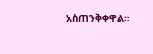አስጠንቅቀዋል።